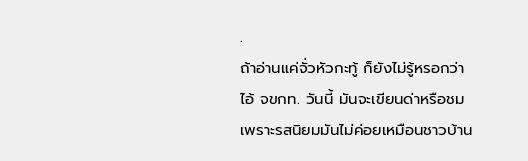.
ถ้าอ่านแค่จั่วหัวกะทู้ ก็ยังไม่รู้หรอกว่า ไอ้ จขกท. วันนี้ มันจะเขียนด่าหรือชม เพราะรสนิยมมันไม่ค่อยเหมือนชาวบ้าน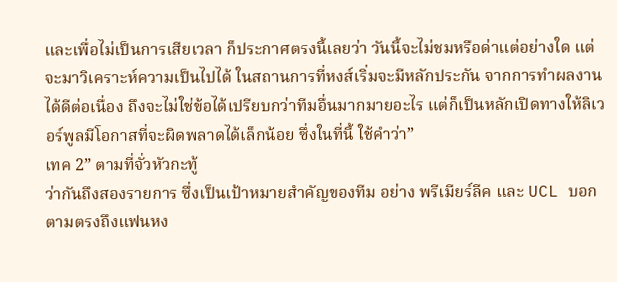และเพื่อไม่เป็นการเสียเวลา ก็ประกาศตรงนี้เลยว่า วันนี้จะไม่ชมหรือด่าแต่อย่างใด แต่จะมาวิเคราะห์ความเป็นไปได้ ในสถานการที่หงส์เริ่มจะมีหลักประกัน จากการทำผลงานได้ดีต่อเนื่อง ถึงจะไม่ใช่ข้อได้เปรียบกว่าทีมอื่นมากมายอะไร แต่ก็เป็นหลักเปิดทางให้ลิเวอร์พูลมีโอกาสที่จะผิดพลาดได้เล็กน้อย ซึ่งในที่นี้ ใช้คำว่า”
เทค 2” ตามที่จั่วหัวกะทู้
ว่ากันถึงสองรายการ ซึ่งเป็นเป้าหมายสำคัญของทีม อย่าง พรีเมียร์ลีค และ UCL บอกตามตรงถึงแฟนหง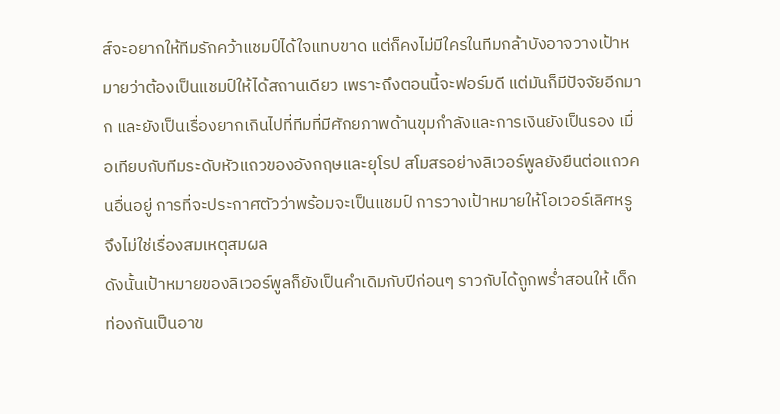ส์จะอยากให้ทีมรักคว้าแชมป์ได้ใจแทบขาด แต่ก็คงไม่มีใครในทีมกล้าบังอาจวางเป้าหมายว่าต้องเป็นแชมป์ให้ได้สถานเดียว เพราะถึงตอนนี้จะฟอร์มดี แต่มันก็มีปัจจัยอีกมาก และยังเป็นเรื่องยากเกินไปที่ทีมที่มีศักยภาพด้านขุมกำลังและการเงินยังเป็นรอง เมื่อเทียบกับทีมระดับหัวแถวของอังกฤษและยุโรป สโมสรอย่างลิเวอร์พูลยังยืนต่อแถวคนอื่นอยู่ การที่จะประกาศตัวว่าพร้อมจะเป็นแชมป์ การวางเป้าหมายให้โอเวอร์เลิศหรู จึงไม่ใช่เรื่องสมเหตุสมผล
ดังนั้นเป้าหมายของลิเวอร์พูลก็ยังเป็นคำเดิมกับปีก่อนๆ ราวกับได้ถูกพร่ำสอนให้ เด็กท่องกันเป็นอาข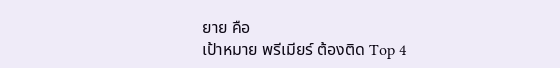ยาย คือ
เป้าหมาย พรีเมียร์ ต้องติด Top 4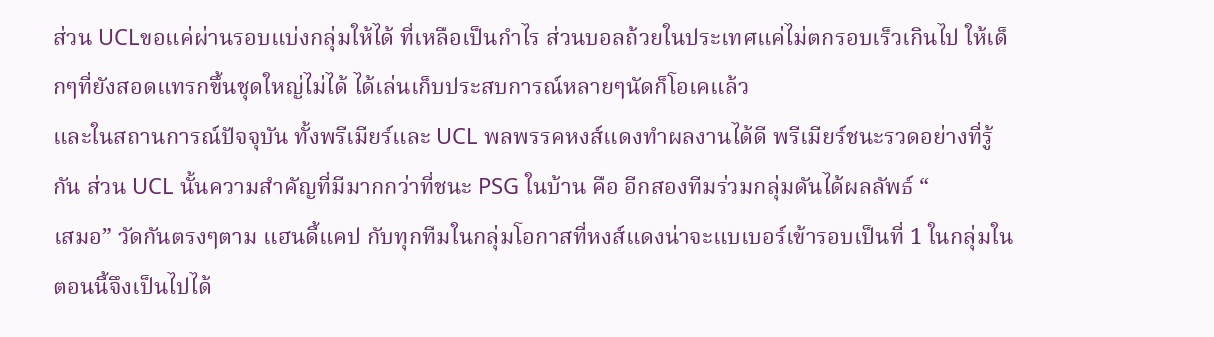ส่วน UCLขอแค่ผ่านรอบแบ่งกลุ่มให้ได้ ที่เหลือเป็นกำไร ส่วนบอลถ้วยในประเทศแค่ไม่ตกรอบเร็วเกินไป ให้เด็กๆที่ยังสอดแทรกขึ้นชุดใหญ่ไม่ได้ ได้เล่นเก็บประสบการณ์หลายๆนัดก็โอเคแล้ว
และในสถานการณ์ปัจจุบัน ทั้งพรีเมียร์และ UCL พลพรรคหงส์แดงทำผลงานได้ดี พรีเมียร์ชนะรวดอย่างที่รู้กัน ส่วน UCL นั้นความสำคัญที่มีมากกว่าที่ชนะ PSG ในบ้าน คือ อีกสองทีมร่วมกลุ่มดันได้ผลลัพธ์ “
เสมอ” วัดกันตรงๆตาม แฮนดี้แคป กับทุกทีมในกลุ่มโอกาสที่หงส์แดงน่าจะแบเบอร์เข้ารอบเป็นที่ 1 ในกลุ่มในตอนนี้จึงเป็นไปได้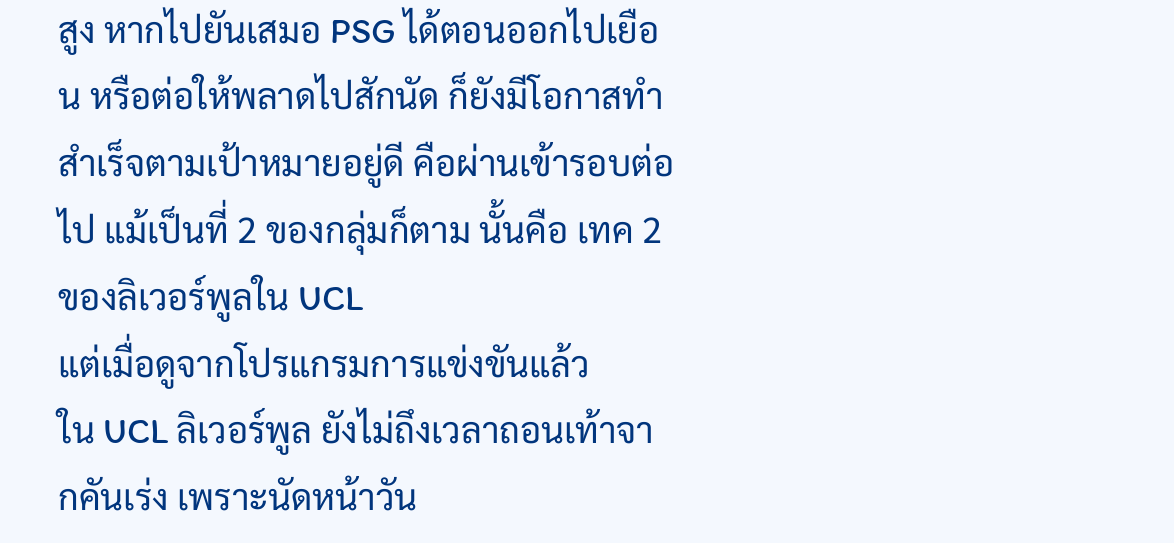สูง หากไปยันเสมอ PSG ได้ตอนออกไปเยือน หรือต่อให้พลาดไปสักนัด ก็ยังมีโอกาสทำสำเร็จตามเป้าหมายอยู่ดี คือผ่านเข้ารอบต่อไป แม้เป็นที่ 2 ของกลุ่มก็ตาม นั้นคือ เทค 2 ของลิเวอร์พูลใน UCL
แต่เมื่อดูจากโปรแกรมการแข่งขันแล้ว
ใน UCL ลิเวอร์พูล ยังไม่ถึงเวลาถอนเท้าจากคันเร่ง เพราะนัดหน้าวัน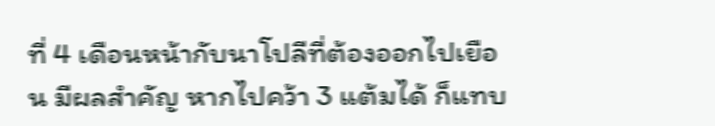ที่ 4 เดือนหน้ากับนาโปลีที่ต้องออกไปเยือน มีผลสำคัญ หากไปคว้า 3 แต้มได้ ก็แทบ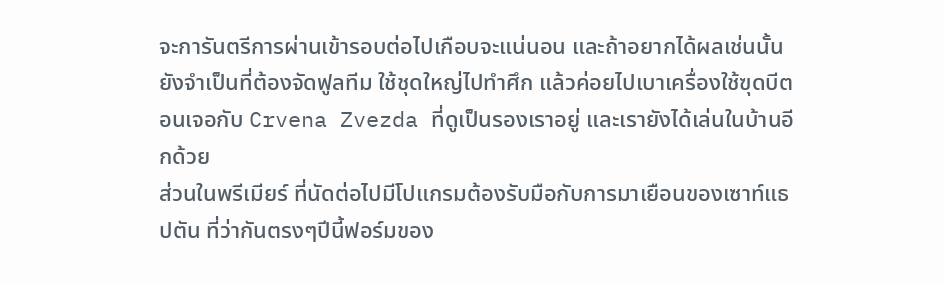จะการันตรีการผ่านเข้ารอบต่อไปเกือบจะแน่นอน และถ้าอยากได้ผลเช่นนั้น ยังจำเป็นที่ต้องจัดฟูลทีม ใช้ชุดใหญ่ไปทำศึก แล้วค่อยไปเบาเครื่องใช้ฃุดบีตอนเจอกับ Crvena Zvezda ที่ดูเป็นรองเราอยู่ และเรายังได้เล่นในบ้านอีกด้วย
ส่วนในพรีเมียร์ ที่นัดต่อไปมีโปแกรมต้องรับมือกับการมาเยือนของเซาท์แธปตัน ที่ว่ากันตรงๆปีนี้ฟอร์มของ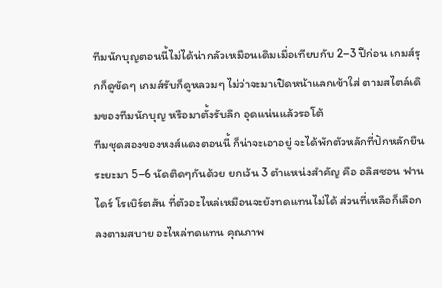ทีมนักบุญตอนนี้ไม่ได้น่ากลัวเหมือนเดิมเมื่อเทียบกับ 2–3 ปีก่อน เกมส์รุกก็ดูขัดๆ เกมส์รับก็ดูหลวมๆ ไม่ว่าจะมาเปิดหน้าแลกเข้าใส่ ตามสไตล์เดิมของทีมนักบุญ หรือมาตั้งรับลึก อุดแน่นแล้วรอโต้
ทีมชุดสองของหงส์แดงตอนนี้ ก็น่าจะเอาอยู่ จะได้พักตัวหลักที่ปักหลักยืนระยะมา 5–6 นัดติดๆกันด้วย ยกเว้น 3 ตำแหน่งสำคัญ คือ อลิสซอน ฟานไดร์ โรเบิร์ตสัน ที่ตัวอะไหล่เหมือนจะยังทดแทนไม่ได้ ส่วนที่เหลือก็เลือกลงตามสบาย อะไหล่ทดแทน คุณภาพ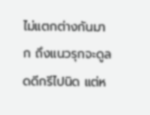ไม่แตกต่างกันมาก ถึงแนวรุกจะดูลดดีกรีไปนิด แต่ห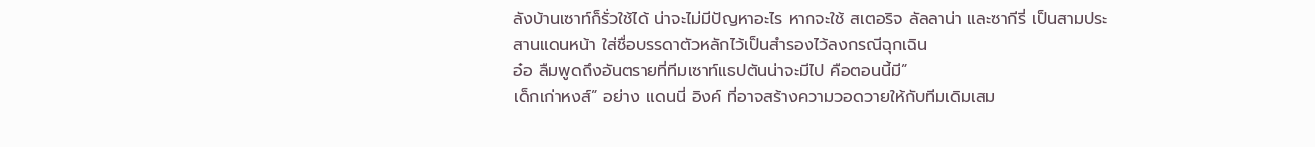ลังบ้านเซาท์ก็รั่วใช้ได้ น่าจะไม่มีปัญหาอะไร หากจะใช้ สเตอริจ ลัลลาน่า และซากีรี่ เป็นสามประสานแดนหน้า ใส่ชื่อบรรดาตัวหลักไว้เป็นสำรองไว้ลงกรณีฉุกเฉิน
อ๋อ ลืมพูดถึงอันตรายที่ทีมเซาท์แธปตันน่าจะมีไป คือตอนนี้มี”
เด็กเก่าหงส์” อย่าง แดนนี่ อิงค์ ที่อาจสร้างความวอดวายให้กับทีมเดิมเสม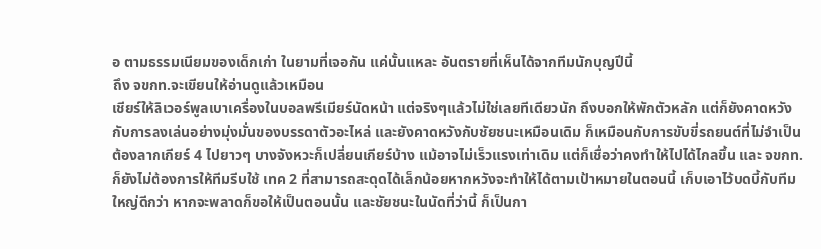อ ตามธรรมเนียมของเด็กเก่า ในยามที่เจอกัน แค่นั้นแหละ อันตรายที่เห็นได้จากทีมนักบุญปีนี้
ถึง จขกท.จะเขียนให้อ่านดูแล้วเหมือน
เชียร์ให้ลิเวอร์พูลเบาเครื่องในบอลพรีเมียร์นัดหน้า แต่จริงๆแล้วไม่ใช่เลยทีเดียวนัก ถึงบอกให้พักตัวหลัก แต่ก็ยังคาดหวังกับการลงเล่นอย่างมุ่งมั่นของบรรดาตัวอะไหล่ และยังคาดหวังกับชัยชนะเหมือนเดิม ก็เหมือนกับการขับขี่รถยนต์ที่ไม่จำเป็นต้องลากเกียร์ 4 ไปยาวๆ บางจังหวะก็เปลี่ยนเกียร์บ้าง แม้อาจไม่เร็วแรงเท่าเดิม แต่ก็เชื่อว่าคงทำให้ไปได้ไกลขึ้น และ จขกท. ก็ยังไม่ต้องการให้ทีมรีบใช้ เทค 2 ที่สามารถสะดุดได้เล็กน้อยหากหวังจะทำให้ได้ตามเป้าหมายในตอนนี้ เก็บเอาไว้บดบี้กับทีมใหญ่ดีกว่า หากจะพลาดก็ขอให้เป็นตอนนั้น และชัยชนะในนัดที่ว่านี้ ก็เป็นกา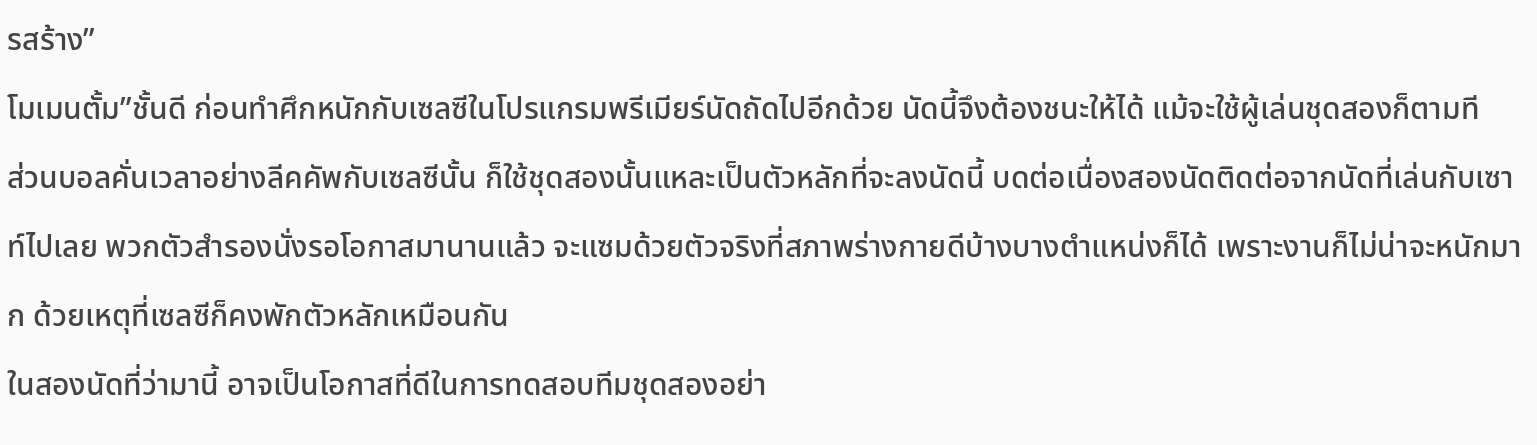รสร้าง”
โมเมนตั้ม”ชั้นดี ก่อนทำศึกหนักกับเซลซีในโปรแกรมพรีเมียร์นัดถัดไปอีกด้วย นัดนี้จึงต้องชนะให้ได้ แม้จะใช้ผู้เล่นชุดสองก็ตามที
ส่วนบอลคั่นเวลาอย่างลีคคัพกับเซลซีนั้น ก็ใช้ชุดสองนั้นแหละเป็นตัวหลักที่จะลงนัดนี้ บดต่อเนื่องสองนัดติดต่อจากนัดที่เล่นกับเซาท์ไปเลย พวกตัวสำรองนั่งรอโอกาสมานานแล้ว จะแซมด้วยตัวจริงที่สภาพร่างกายดีบ้างบางตำแหน่งก็ได้ เพราะงานก็ไม่น่าจะหนักมาก ด้วยเหตุที่เซลซีก็คงพักตัวหลักเหมือนกัน
ในสองนัดที่ว่ามานี้ อาจเป็นโอกาสที่ดีในการทดสอบทีมชุดสองอย่า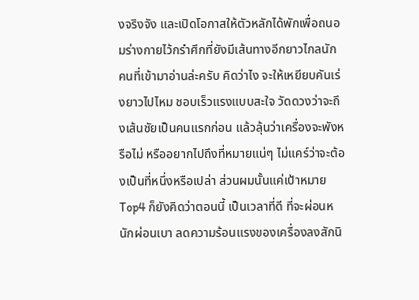งจริงจัง และเปิดโอกาสให้ตัวหลักได้พักเพื่อถนอมร่างกายไว้กรำศึกที่ยังมีเส้นทางอีกยาวไกลนัก
คนที่เข้ามาอ่านล่ะครับ คิดว่าไง จะให้เหยียบคันเร่งยาวไปไหม ชอบเร็วแรงแบบสะใจ วัดดวงว่าจะถึงเส้นชัยเป็นคนแรกก่อน แล้วลุ้นว่าเครื่องจะพังหรือไม่ หรืออยากไปถึงที่หมายแน่ๆ ไม่แคร์ว่าจะต้องเป็นที่หนึ่งหรือเปล่า ส่วนผมนั้นแค่เป้าหมาย Top4 ก็ยังคิดว่าตอนนี้ เป็นเวลาที่ดี ที่จะผ่อนหนักผ่อนเบา ลดความร้อนแรงของเครื่องลงสักนิ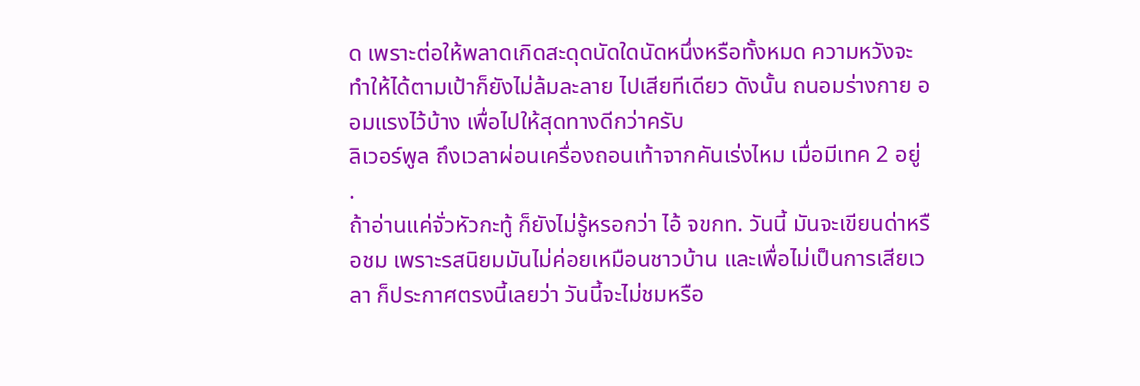ด เพราะต่อให้พลาดเกิดสะดุดนัดใดนัดหนึ่งหรือทั้งหมด ความหวังจะทำให้ได้ตามเป้าก็ยังไม่ล้มละลาย ไปเสียทีเดียว ดังนั้น ถนอมร่างกาย ออมแรงไว้บ้าง เพื่อไปให้สุดทางดีกว่าครับ
ลิเวอร์พูล ถึงเวลาผ่อนเครื่องถอนเท้าจากคันเร่งไหม เมื่อมีเทค 2 อยู่
.
ถ้าอ่านแค่จั่วหัวกะทู้ ก็ยังไม่รู้หรอกว่า ไอ้ จขกท. วันนี้ มันจะเขียนด่าหรือชม เพราะรสนิยมมันไม่ค่อยเหมือนชาวบ้าน และเพื่อไม่เป็นการเสียเวลา ก็ประกาศตรงนี้เลยว่า วันนี้จะไม่ชมหรือ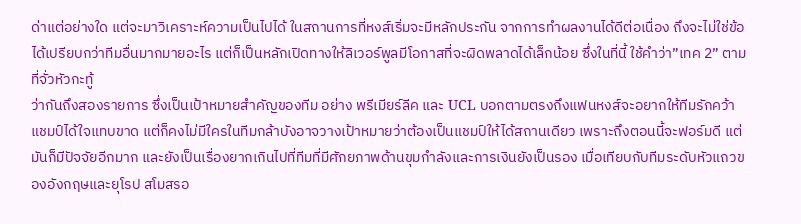ด่าแต่อย่างใด แต่จะมาวิเคราะห์ความเป็นไปได้ ในสถานการที่หงส์เริ่มจะมีหลักประกัน จากการทำผลงานได้ดีต่อเนื่อง ถึงจะไม่ใช่ข้อได้เปรียบกว่าทีมอื่นมากมายอะไร แต่ก็เป็นหลักเปิดทางให้ลิเวอร์พูลมีโอกาสที่จะผิดพลาดได้เล็กน้อย ซึ่งในที่นี้ ใช้คำว่า”เทค 2” ตามที่จั่วหัวกะทู้
ว่ากันถึงสองรายการ ซึ่งเป็นเป้าหมายสำคัญของทีม อย่าง พรีเมียร์ลีค และ UCL บอกตามตรงถึงแฟนหงส์จะอยากให้ทีมรักคว้าแชมป์ได้ใจแทบขาด แต่ก็คงไม่มีใครในทีมกล้าบังอาจวางเป้าหมายว่าต้องเป็นแชมป์ให้ได้สถานเดียว เพราะถึงตอนนี้จะฟอร์มดี แต่มันก็มีปัจจัยอีกมาก และยังเป็นเรื่องยากเกินไปที่ทีมที่มีศักยภาพด้านขุมกำลังและการเงินยังเป็นรอง เมื่อเทียบกับทีมระดับหัวแถวของอังกฤษและยุโรป สโมสรอ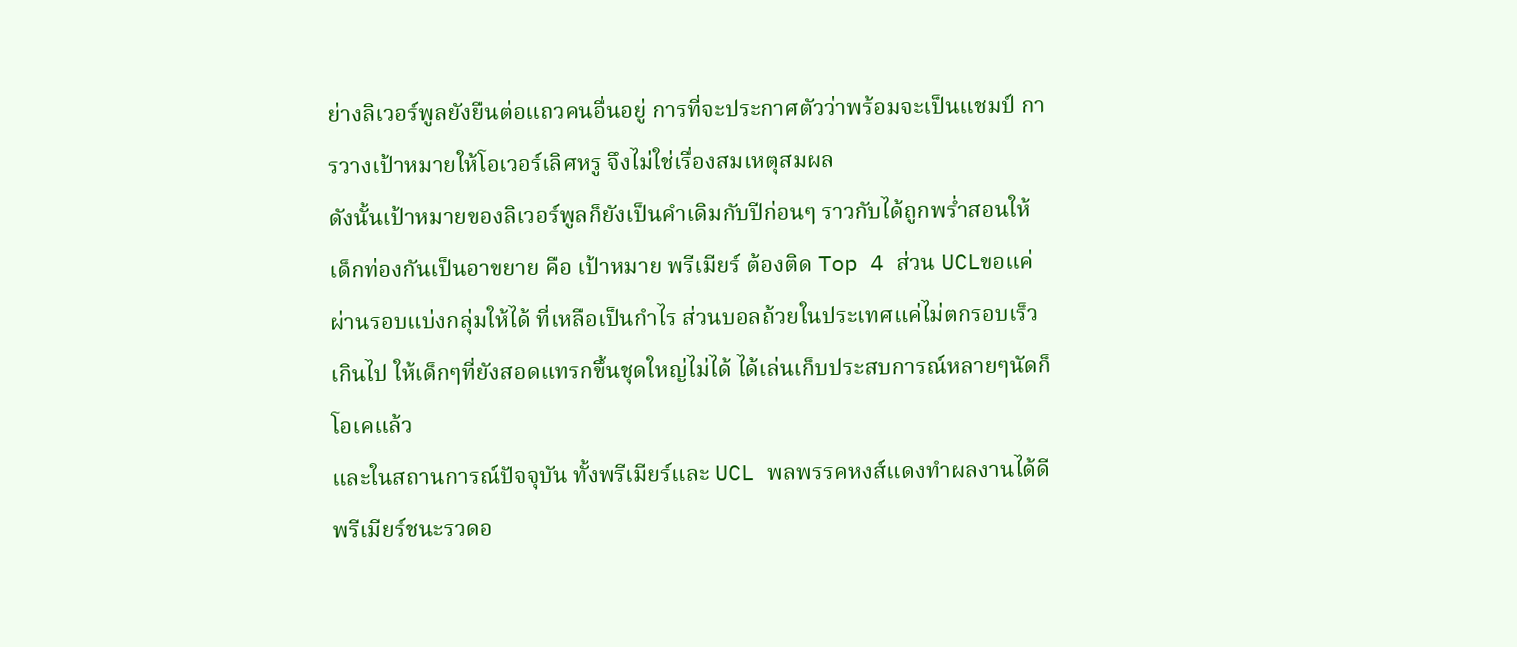ย่างลิเวอร์พูลยังยืนต่อแถวคนอื่นอยู่ การที่จะประกาศตัวว่าพร้อมจะเป็นแชมป์ การวางเป้าหมายให้โอเวอร์เลิศหรู จึงไม่ใช่เรื่องสมเหตุสมผล
ดังนั้นเป้าหมายของลิเวอร์พูลก็ยังเป็นคำเดิมกับปีก่อนๆ ราวกับได้ถูกพร่ำสอนให้ เด็กท่องกันเป็นอาขยาย คือ เป้าหมาย พรีเมียร์ ต้องติด Top 4 ส่วน UCLขอแค่ผ่านรอบแบ่งกลุ่มให้ได้ ที่เหลือเป็นกำไร ส่วนบอลถ้วยในประเทศแค่ไม่ตกรอบเร็วเกินไป ให้เด็กๆที่ยังสอดแทรกขึ้นชุดใหญ่ไม่ได้ ได้เล่นเก็บประสบการณ์หลายๆนัดก็โอเคแล้ว
และในสถานการณ์ปัจจุบัน ทั้งพรีเมียร์และ UCL พลพรรคหงส์แดงทำผลงานได้ดี พรีเมียร์ชนะรวดอ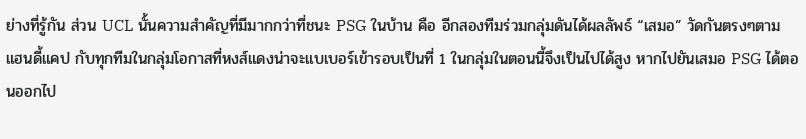ย่างที่รู้กัน ส่วน UCL นั้นความสำคัญที่มีมากกว่าที่ชนะ PSG ในบ้าน คือ อีกสองทีมร่วมกลุ่มดันได้ผลลัพธ์ “เสมอ” วัดกันตรงๆตาม แฮนดี้แคป กับทุกทีมในกลุ่มโอกาสที่หงส์แดงน่าจะแบเบอร์เข้ารอบเป็นที่ 1 ในกลุ่มในตอนนี้จึงเป็นไปได้สูง หากไปยันเสมอ PSG ได้ตอนออกไป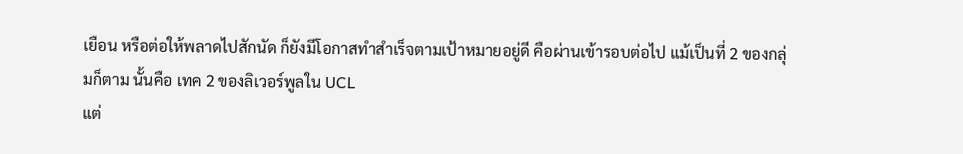เยือน หรือต่อให้พลาดไปสักนัด ก็ยังมีโอกาสทำสำเร็จตามเป้าหมายอยู่ดี คือผ่านเข้ารอบต่อไป แม้เป็นที่ 2 ของกลุ่มก็ตาม นั้นคือ เทค 2 ของลิเวอร์พูลใน UCL
แต่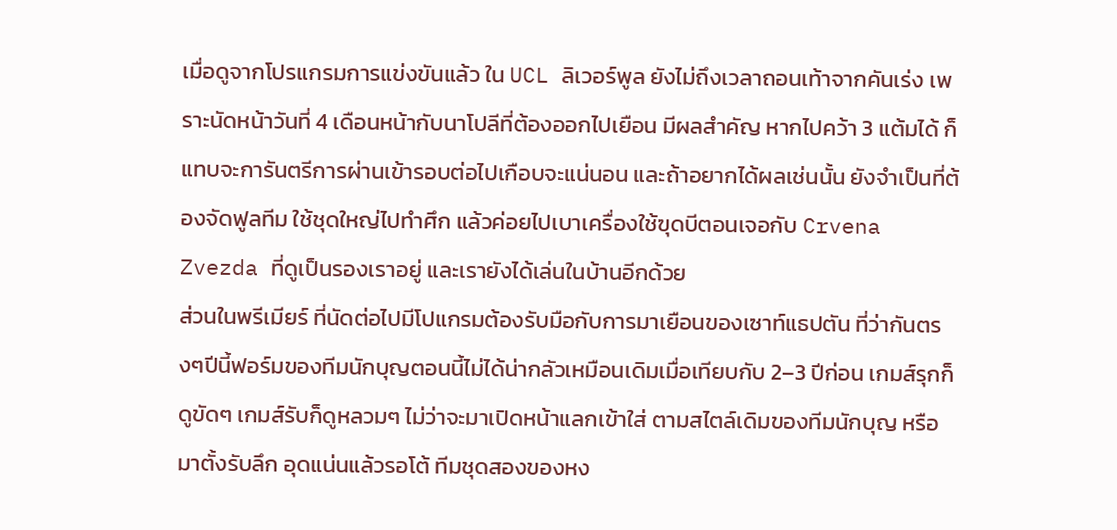เมื่อดูจากโปรแกรมการแข่งขันแล้ว ใน UCL ลิเวอร์พูล ยังไม่ถึงเวลาถอนเท้าจากคันเร่ง เพราะนัดหน้าวันที่ 4 เดือนหน้ากับนาโปลีที่ต้องออกไปเยือน มีผลสำคัญ หากไปคว้า 3 แต้มได้ ก็แทบจะการันตรีการผ่านเข้ารอบต่อไปเกือบจะแน่นอน และถ้าอยากได้ผลเช่นนั้น ยังจำเป็นที่ต้องจัดฟูลทีม ใช้ชุดใหญ่ไปทำศึก แล้วค่อยไปเบาเครื่องใช้ฃุดบีตอนเจอกับ Crvena Zvezda ที่ดูเป็นรองเราอยู่ และเรายังได้เล่นในบ้านอีกด้วย
ส่วนในพรีเมียร์ ที่นัดต่อไปมีโปแกรมต้องรับมือกับการมาเยือนของเซาท์แธปตัน ที่ว่ากันตรงๆปีนี้ฟอร์มของทีมนักบุญตอนนี้ไม่ได้น่ากลัวเหมือนเดิมเมื่อเทียบกับ 2–3 ปีก่อน เกมส์รุกก็ดูขัดๆ เกมส์รับก็ดูหลวมๆ ไม่ว่าจะมาเปิดหน้าแลกเข้าใส่ ตามสไตล์เดิมของทีมนักบุญ หรือมาตั้งรับลึก อุดแน่นแล้วรอโต้ ทีมชุดสองของหง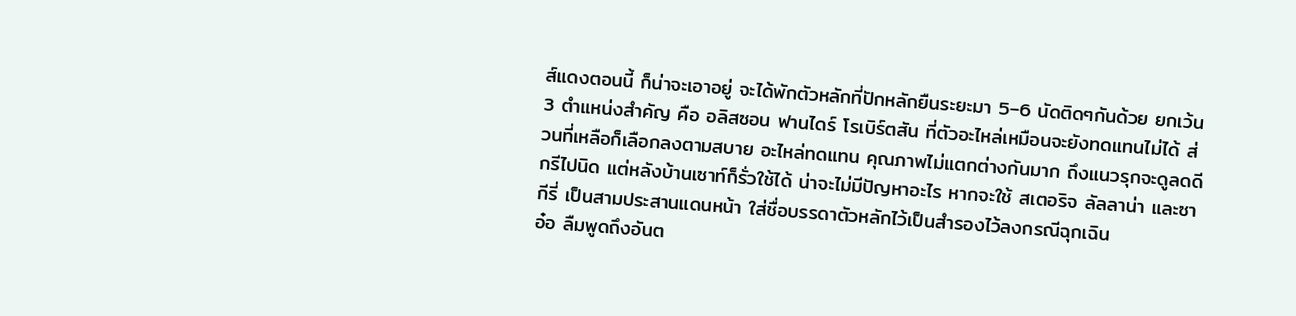ส์แดงตอนนี้ ก็น่าจะเอาอยู่ จะได้พักตัวหลักที่ปักหลักยืนระยะมา 5–6 นัดติดๆกันด้วย ยกเว้น 3 ตำแหน่งสำคัญ คือ อลิสซอน ฟานไดร์ โรเบิร์ตสัน ที่ตัวอะไหล่เหมือนจะยังทดแทนไม่ได้ ส่วนที่เหลือก็เลือกลงตามสบาย อะไหล่ทดแทน คุณภาพไม่แตกต่างกันมาก ถึงแนวรุกจะดูลดดีกรีไปนิด แต่หลังบ้านเซาท์ก็รั่วใช้ได้ น่าจะไม่มีปัญหาอะไร หากจะใช้ สเตอริจ ลัลลาน่า และซากีรี่ เป็นสามประสานแดนหน้า ใส่ชื่อบรรดาตัวหลักไว้เป็นสำรองไว้ลงกรณีฉุกเฉิน
อ๋อ ลืมพูดถึงอันต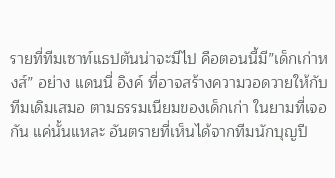รายที่ทีมเซาท์แธปตันน่าจะมีไป คือตอนนี้มี”เด็กเก่าหงส์” อย่าง แดนนี่ อิงค์ ที่อาจสร้างความวอดวายให้กับทีมเดิมเสมอ ตามธรรมเนียมของเด็กเก่า ในยามที่เจอกัน แค่นั้นแหละ อันตรายที่เห็นได้จากทีมนักบุญปี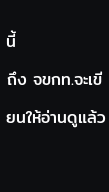นี้
ถึง จขกท.จะเขียนให้อ่านดูแล้ว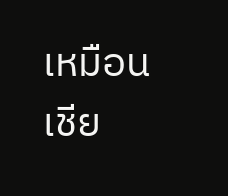เหมือน เชีย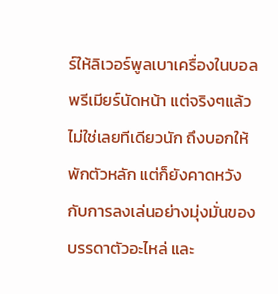ร์ให้ลิเวอร์พูลเบาเครื่องในบอลพรีเมียร์นัดหน้า แต่จริงๆแล้วไม่ใช่เลยทีเดียวนัก ถึงบอกให้พักตัวหลัก แต่ก็ยังคาดหวังกับการลงเล่นอย่างมุ่งมั่นของบรรดาตัวอะไหล่ และ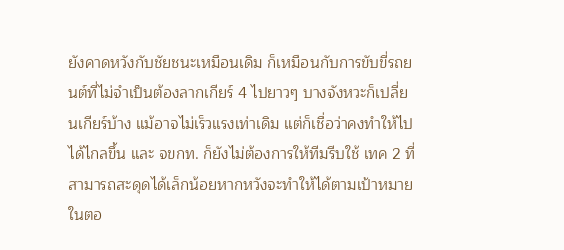ยังคาดหวังกับชัยชนะเหมือนเดิม ก็เหมือนกับการขับขี่รถยนต์ที่ไม่จำเป็นต้องลากเกียร์ 4 ไปยาวๆ บางจังหวะก็เปลี่ยนเกียร์บ้าง แม้อาจไม่เร็วแรงเท่าเดิม แต่ก็เชื่อว่าคงทำให้ไปได้ไกลขึ้น และ จขกท. ก็ยังไม่ต้องการให้ทีมรีบใช้ เทค 2 ที่สามารถสะดุดได้เล็กน้อยหากหวังจะทำให้ได้ตามเป้าหมายในตอ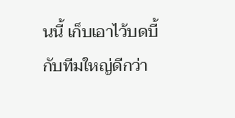นนี้ เก็บเอาไว้บดบี้กับทีมใหญ่ดีกว่า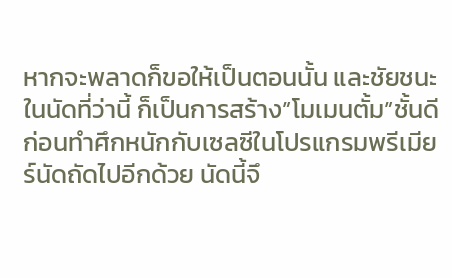หากจะพลาดก็ขอให้เป็นตอนนั้น และชัยชนะในนัดที่ว่านี้ ก็เป็นการสร้าง”โมเมนตั้ม”ชั้นดี ก่อนทำศึกหนักกับเซลซีในโปรแกรมพรีเมียร์นัดถัดไปอีกด้วย นัดนี้จึ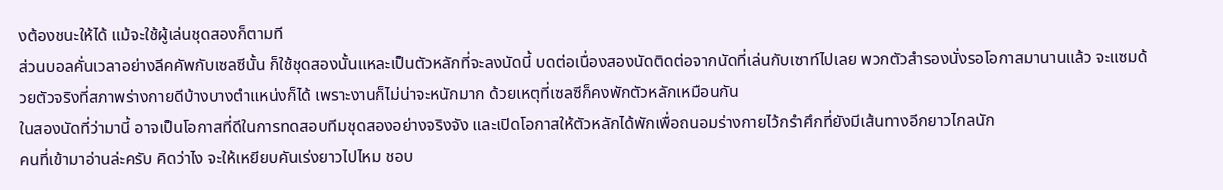งต้องชนะให้ได้ แม้จะใช้ผู้เล่นชุดสองก็ตามที
ส่วนบอลคั่นเวลาอย่างลีคคัพกับเซลซีนั้น ก็ใช้ชุดสองนั้นแหละเป็นตัวหลักที่จะลงนัดนี้ บดต่อเนื่องสองนัดติดต่อจากนัดที่เล่นกับเซาท์ไปเลย พวกตัวสำรองนั่งรอโอกาสมานานแล้ว จะแซมด้วยตัวจริงที่สภาพร่างกายดีบ้างบางตำแหน่งก็ได้ เพราะงานก็ไม่น่าจะหนักมาก ด้วยเหตุที่เซลซีก็คงพักตัวหลักเหมือนกัน
ในสองนัดที่ว่ามานี้ อาจเป็นโอกาสที่ดีในการทดสอบทีมชุดสองอย่างจริงจัง และเปิดโอกาสให้ตัวหลักได้พักเพื่อถนอมร่างกายไว้กรำศึกที่ยังมีเส้นทางอีกยาวไกลนัก
คนที่เข้ามาอ่านล่ะครับ คิดว่าไง จะให้เหยียบคันเร่งยาวไปไหม ชอบ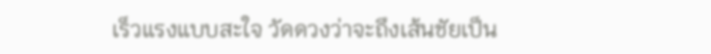เร็วแรงแบบสะใจ วัดดวงว่าจะถึงเส้นชัยเป็น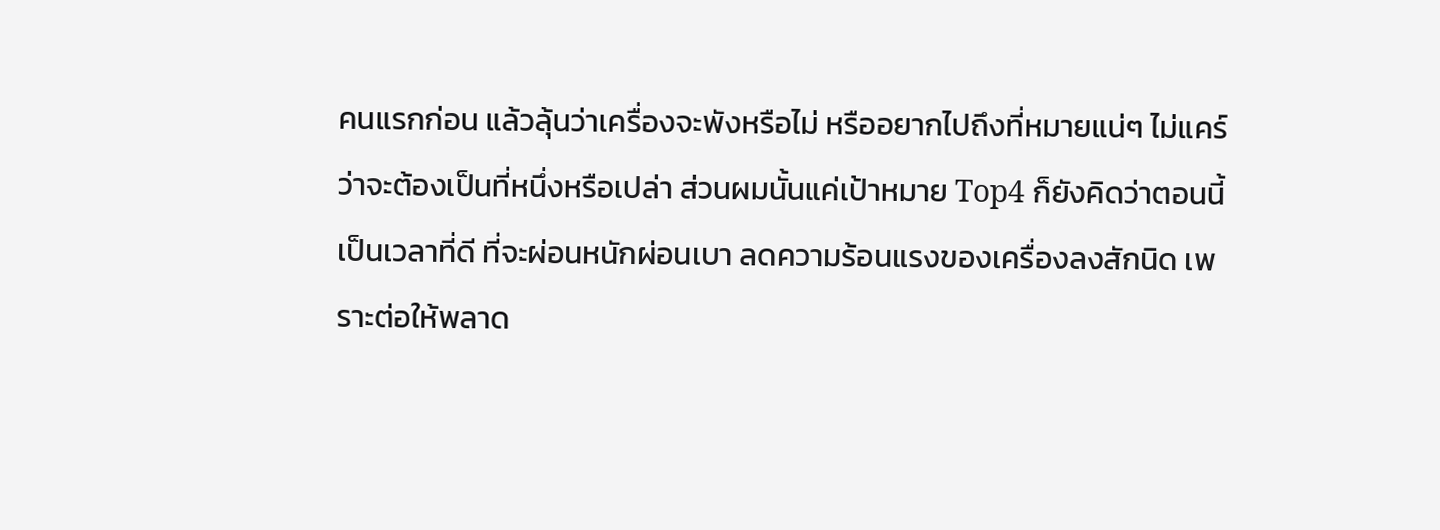คนแรกก่อน แล้วลุ้นว่าเครื่องจะพังหรือไม่ หรืออยากไปถึงที่หมายแน่ๆ ไม่แคร์ว่าจะต้องเป็นที่หนึ่งหรือเปล่า ส่วนผมนั้นแค่เป้าหมาย Top4 ก็ยังคิดว่าตอนนี้ เป็นเวลาที่ดี ที่จะผ่อนหนักผ่อนเบา ลดความร้อนแรงของเครื่องลงสักนิด เพราะต่อให้พลาด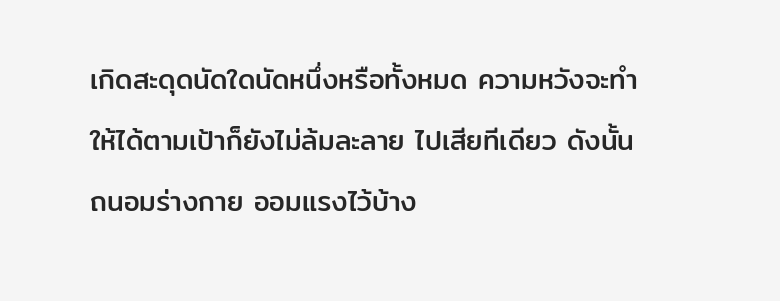เกิดสะดุดนัดใดนัดหนึ่งหรือทั้งหมด ความหวังจะทำให้ได้ตามเป้าก็ยังไม่ล้มละลาย ไปเสียทีเดียว ดังนั้น ถนอมร่างกาย ออมแรงไว้บ้าง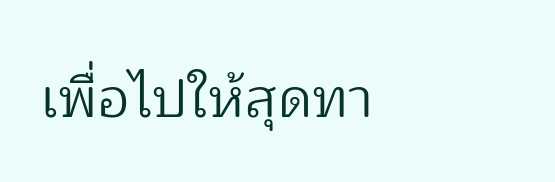เพื่อไปให้สุดทา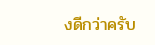งดีกว่าครับ